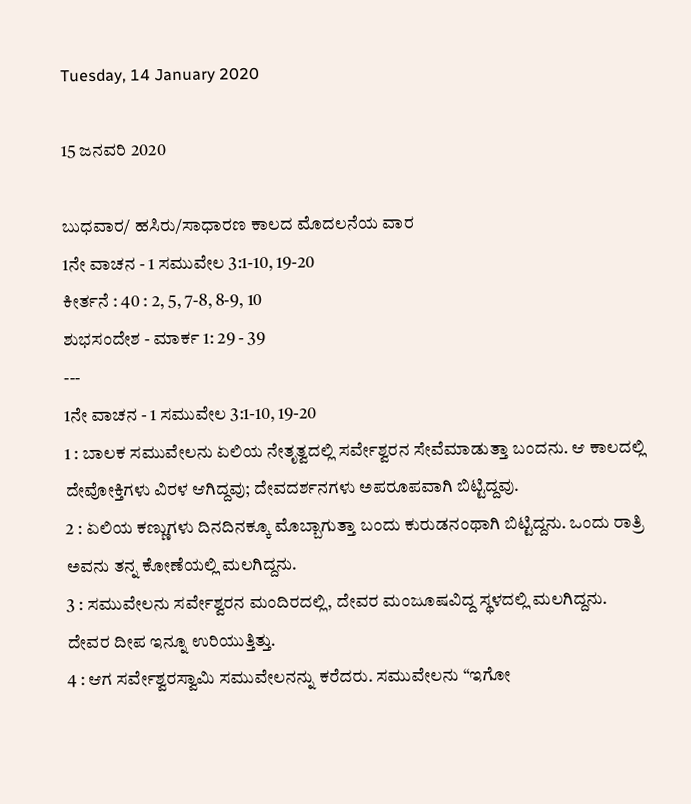Tuesday, 14 January 2020

15 ಜನವರಿ 2020

ಬುಧವಾರ/ ಹಸಿರು/ಸಾಧಾರಣ ಕಾಲದ ಮೊದಲನೆಯ ವಾರ
1ನೇ ವಾಚನ - 1 ಸಮುವೇಲ 3:1-10, 19-20
ಕೀರ್ತನೆ : 40 : 2, 5, 7-8, 8-9, 10
ಶುಭಸಂದೇಶ - ಮಾರ್ಕ 1: 29 - 39
---
1ನೇ ವಾಚನ - 1 ಸಮುವೇಲ 3:1-10, 19-20
1 : ಬಾಲಕ ಸಮುವೇಲನು ಏಲಿಯ ನೇತೃತ್ವದಲ್ಲಿ ಸರ್ವೇಶ್ವರನ ಸೇವೆಮಾಡುತ್ತಾ ಬಂದನು. ಆ ಕಾಲದಲ್ಲಿ ದೇವೋಕ್ತಿಗಳು ವಿರಳ ಆಗಿದ್ದವು; ದೇವದರ್ಶನಗಳು ಅಪರೂಪವಾಗಿ ಬಿಟ್ಟಿದ್ದವು.
2 : ಏಲಿಯ ಕಣ್ಣುಗಳು ದಿನದಿನಕ್ಕೂ ಮೊಬ್ಬಾಗುತ್ತಾ ಬಂದು ಕುರುಡನಂಥಾಗಿ ಬಿಟ್ಟಿದ್ದನು. ಒಂದು ರಾತ್ರಿ ಅವನು ತನ್ನ ಕೋಣೆಯಲ್ಲಿ ಮಲಗಿದ್ದನು.
3 : ಸಮುವೇಲನು ಸರ್ವೇಶ್ವರನ ಮಂದಿರದಲ್ಲಿ, ದೇವರ ಮಂಜೂಷವಿದ್ದ ಸ್ಥಳದಲ್ಲಿ ಮಲಗಿದ್ದನು. ದೇವರ ದೀಪ ಇನ್ನೂ ಉರಿಯುತ್ತಿತ್ತು.
4 : ಆಗ ಸರ್ವೇಶ್ವರಸ್ವಾಮಿ ಸಮುವೇಲನನ್ನು ಕರೆದರು. ಸಮುವೇಲನು “ಇಗೋ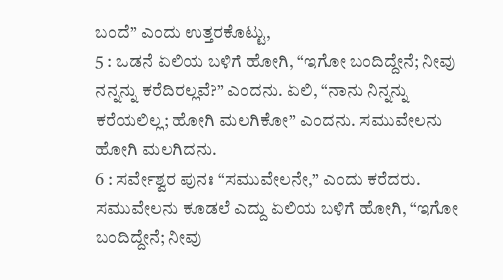ಬಂದೆ” ಎಂದು ಉತ್ತರಕೊಟ್ಟು,
5 : ಒಡನೆ ಏಲಿಯ ಬಳಿಗೆ ಹೋಗಿ, “ಇಗೋ ಬಂದಿದ್ದೇನೆ; ನೀವು ನನ್ನನ್ನು ಕರೆದಿರಲ್ಲವೆ?” ಎಂದನು. ಏಲಿ, “ನಾನು ನಿನ್ನನ್ನು ಕರೆಯಲಿಲ್ಲ; ಹೋಗಿ ಮಲಗಿಕೋ” ಎಂದನು. ಸಮುವೇಲನು ಹೋಗಿ ಮಲಗಿದನು.
6 : ಸರ್ವೇಶ್ವರ ಪುನಃ “ಸಮುವೇಲನೇ,” ಎಂದು ಕರೆದರು. ಸಮುವೇಲನು ಕೂಡಲೆ ಎದ್ದು ಏಲಿಯ ಬಳಿಗೆ ಹೋಗಿ, “ಇಗೋ ಬಂದಿದ್ದೇನೆ; ನೀವು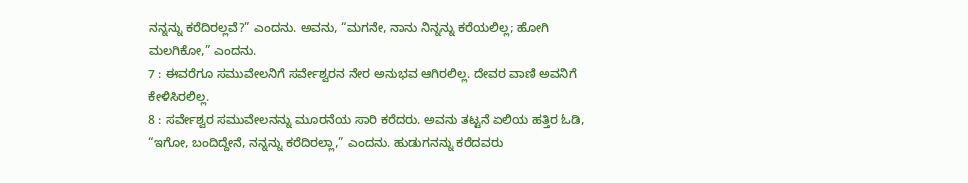ನನ್ನನ್ನು ಕರೆದಿರಲ್ಲವೆ?” ಎಂದನು. ಅವನು, “ಮಗನೇ, ನಾನು ನಿನ್ನನ್ನು ಕರೆಯಲಿಲ್ಲ; ಹೋಗಿ ಮಲಗಿಕೋ,” ಎಂದನು.
7 : ಈವರೆಗೂ ಸಮುವೇಲನಿಗೆ ಸರ್ವೇಶ್ವರನ ನೇರ ಅನುಭವ ಆಗಿರಲಿಲ್ಲ. ದೇವರ ವಾಣಿ ಅವನಿಗೆ ಕೇಳಿಸಿರಲಿಲ್ಲ.
8 : ಸರ್ವೇಶ್ವರ ಸಮುವೇಲನನ್ನು ಮೂರನೆಯ ಸಾರಿ ಕರೆದರು. ಅವನು ತಟ್ಟನೆ ಏಲಿಯ ಹತ್ತಿರ ಓಡಿ, “ಇಗೋ, ಬಂದಿದ್ದೇನೆ, ನನ್ನನ್ನು ಕರೆದಿರಲ್ಲಾ,” ಎಂದನು. ಹುಡುಗನನ್ನು ಕರೆದವರು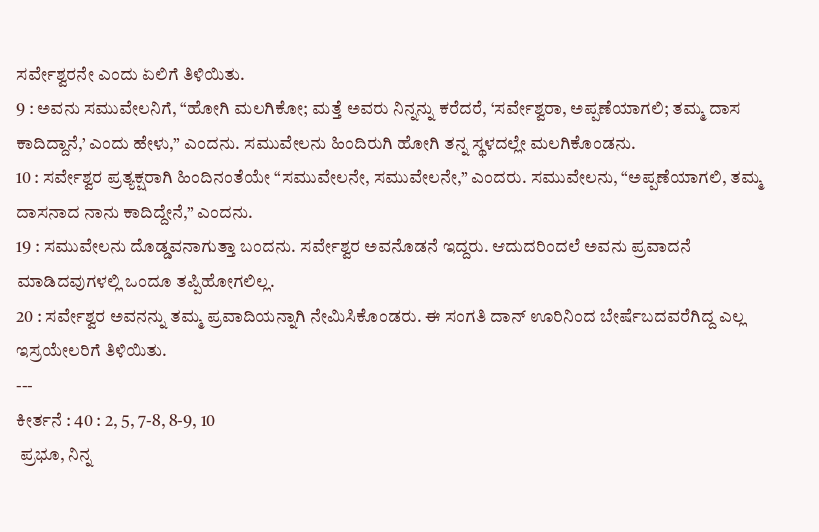ಸರ್ವೇಶ್ವರನೇ ಎಂದು ಏಲಿಗೆ ತಿಳಿಯಿತು.
9 : ಅವನು ಸಮುವೇಲನಿಗೆ, “ಹೋಗಿ ಮಲಗಿಕೋ; ಮತ್ತೆ ಅವರು ನಿನ್ನನ್ನು ಕರೆದರೆ, ‘ಸರ್ವೇಶ್ವರಾ, ಅಪ್ಪಣೆಯಾಗಲಿ; ತಮ್ಮ ದಾಸ ಕಾದಿದ್ದಾನೆ,’ ಎಂದು ಹೇಳು,” ಎಂದನು. ಸಮುವೇಲನು ಹಿಂದಿರುಗಿ ಹೋಗಿ ತನ್ನ ಸ್ಥಳದಲ್ಲೇ ಮಲಗಿಕೊಂಡನು.
10 : ಸರ್ವೇಶ್ವರ ಪ್ರತ್ಯಕ್ಷರಾಗಿ ಹಿಂದಿನಂತೆಯೇ “ಸಮುವೇಲನೇ, ಸಮುವೇಲನೇ,” ಎಂದರು. ಸಮುವೇಲನು, “ಅಪ್ಪಣೆಯಾಗಲಿ, ತಮ್ಮ ದಾಸನಾದ ನಾನು ಕಾದಿದ್ದೇನೆ,” ಎಂದನು.
19 : ಸಮುವೇಲನು ದೊಡ್ಡವನಾಗುತ್ತಾ ಬಂದನು. ಸರ್ವೇಶ್ವರ ಅವನೊಡನೆ ಇದ್ದರು. ಆದುದರಿಂದಲೆ ಅವನು ಪ್ರವಾದನೆ ಮಾಡಿದವುಗಳಲ್ಲಿ ಒಂದೂ ತಪ್ಪಿಹೋಗಲಿಲ್ಲ.
20 : ಸರ್ವೇಶ್ವರ ಅವನನ್ನು ತಮ್ಮ ಪ್ರವಾದಿಯನ್ನಾಗಿ ನೇಮಿಸಿಕೊಂಡರು. ಈ ಸಂಗತಿ ದಾನ್ ಊರಿನಿಂದ ಬೇರ್ಷೆಬದವರೆಗಿದ್ದ ಎಲ್ಲ ಇಸ್ರಯೇಲರಿಗೆ ತಿಳಿಯಿತು.
---
ಕೀರ್ತನೆ : 40 : 2, 5, 7-8, 8-9, 10
 ಪ್ರಭೂ, ನಿನ್ನ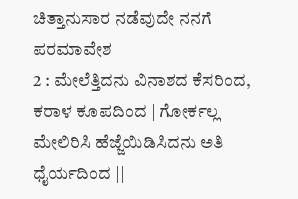ಚಿತ್ತಾನುಸಾರ ನಡೆವುದೇ ನನಗೆ ಪರಮಾವೇಶ
2 : ಮೇಲೆತ್ತಿದನು ವಿನಾಶದ ಕೆಸರಿಂದ, ಕರಾಳ ಕೂಪದಿಂದ | ಗೋರ್ಕಲ್ಲ ಮೇಲಿರಿಸಿ ಹೆಜ್ಜೆಯಿಡಿಸಿದನು ಅತಿ ಧೈರ್ಯದಿಂದ ||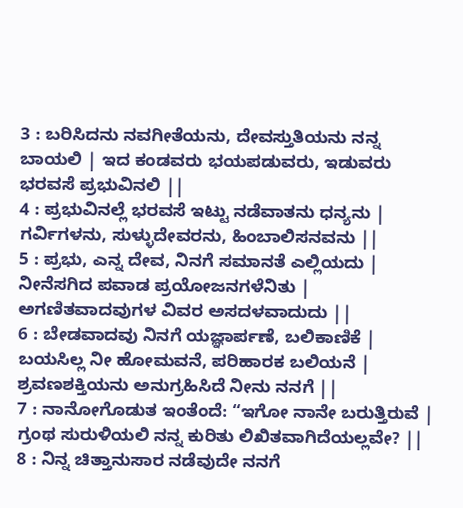3 : ಬರಿಸಿದನು ನವಗೀತೆಯನು, ದೇವಸ್ತುತಿಯನು ನನ್ನ ಬಾಯಲಿ | ಇದ ಕಂಡವರು ಭಯಪಡುವರು, ಇಡುವರು ಭರವಸೆ ಪ್ರಭುವಿನಲಿ ||
4 : ಪ್ರಭುವಿನಲ್ಲೆ ಭರವಸೆ ಇಟ್ಟು ನಡೆವಾತನು ಧನ್ಯನು | ಗರ್ವಿಗಳನು, ಸುಳ್ಳುದೇವರನು, ಹಿಂಬಾಲಿಸನವನು ||
5 : ಪ್ರಭು, ಎನ್ನ ದೇವ, ನಿನಗೆ ಸಮಾನತೆ ಎಲ್ಲಿಯದು | ನೀನೆಸಗಿದ ಪವಾಡ ಪ್ರಯೋಜನಗಳೆನಿತು | ಅಗಣಿತವಾದವುಗಳ ವಿವರ ಅಸದಳವಾದುದು ||
6 : ಬೇಡವಾದವು ನಿನಗೆ ಯಜ್ಞಾರ್ಪಣೆ, ಬಲಿಕಾಣಿಕೆ | ಬಯಸಿಲ್ಲ ನೀ ಹೋಮವನೆ, ಪರಿಹಾರಕ ಬಲಿಯನೆ | ಶ್ರವಣಶಕ್ತಿಯನು ಅನುಗ್ರಹಿಸಿದೆ ನೀನು ನನಗೆ ||
7 : ನಾನೋಗೊಡುತ ಇಂತೆಂದೆ: “ಇಗೋ ನಾನೇ ಬರುತ್ತಿರುವೆ | ಗ್ರಂಥ ಸುರುಳಿಯಲಿ ನನ್ನ ಕುರಿತು ಲಿಖಿತವಾಗಿದೆಯಲ್ಲವೇ? ||
8 : ನಿನ್ನ ಚಿತ್ತಾನುಸಾರ ನಡೆವುದೇ ನನಗೆ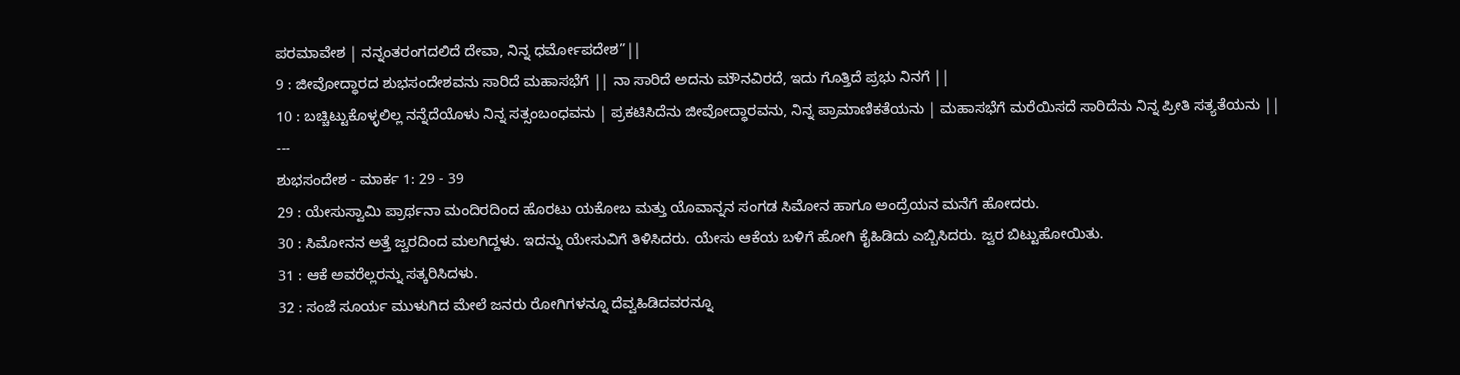ಪರಮಾವೇಶ | ನನ್ನಂತರಂಗದಲಿದೆ ದೇವಾ, ನಿನ್ನ ಧರ್ಮೋಪದೇಶ”||
9 : ಜೀವೋದ್ಧಾರದ ಶುಭಸಂದೇಶವನು ಸಾರಿದೆ ಮಹಾಸಭೆಗೆ || ನಾ ಸಾರಿದೆ ಅದನು ಮೌನವಿರದೆ, ಇದು ಗೊತ್ತಿದೆ ಪ್ರಭು ನಿನಗೆ ||
10 : ಬಚ್ಚಿಟ್ಟುಕೊಳ್ಳಲಿಲ್ಲ ನನ್ನೆದೆಯೊಳು ನಿನ್ನ ಸತ್ಸಂಬಂಧವನು | ಪ್ರಕಟಿಸಿದೆನು ಜೀವೋದ್ಧಾರವನು, ನಿನ್ನ ಪ್ರಾಮಾಣಿಕತೆಯನು | ಮಹಾಸಭೆಗೆ ಮರೆಯಿಸದೆ ಸಾರಿದೆನು ನಿನ್ನ ಪ್ರೀತಿ ಸತ್ಯತೆಯನು ||
---
ಶುಭಸಂದೇಶ - ಮಾರ್ಕ 1: 29 - 39
29 : ಯೇಸುಸ್ವಾಮಿ ಪ್ರಾರ್ಥನಾ ಮಂದಿರದಿಂದ ಹೊರಟು ಯಕೋಬ ಮತ್ತು ಯೊವಾನ್ನನ ಸಂಗಡ ಸಿಮೋನ ಹಾಗೂ ಅಂದ್ರೆಯನ ಮನೆಗೆ ಹೋದರು.
30 : ಸಿಮೋನನ ಅತ್ತೆ ಜ್ವರದಿಂದ ಮಲಗಿದ್ದಳು. ಇದನ್ನು ಯೇಸುವಿಗೆ ತಿಳಿಸಿದರು. ಯೇಸು ಆಕೆಯ ಬಳಿಗೆ ಹೋಗಿ ಕೈಹಿಡಿದು ಎಬ್ಬಿಸಿದರು. ಜ್ವರ ಬಿಟ್ಟುಹೋಯಿತು.
31 : ಆಕೆ ಅವರೆಲ್ಲರನ್ನು ಸತ್ಕರಿಸಿದಳು.
32 : ಸಂಜೆ ಸೂರ್ಯ ಮುಳುಗಿದ ಮೇಲೆ ಜನರು ರೋಗಿಗಳನ್ನೂ ದೆವ್ವಹಿಡಿದವರನ್ನೂ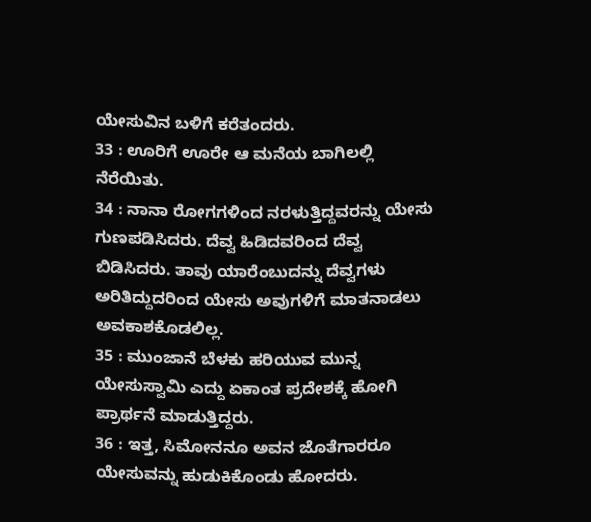ಯೇಸುವಿನ ಬಳಿಗೆ ಕರೆತಂದರು.
33 : ಊರಿಗೆ ಊರೇ ಆ ಮನೆಯ ಬಾಗಿಲಲ್ಲಿ ನೆರೆಯಿತು.
34 : ನಾನಾ ರೋಗಗಳಿಂದ ನರಳುತ್ತಿದ್ದವರನ್ನು ಯೇಸು ಗುಣಪಡಿಸಿದರು. ದೆವ್ವ ಹಿಡಿದವರಿಂದ ದೆವ್ವ ಬಿಡಿಸಿದರು. ತಾವು ಯಾರೆಂಬುದನ್ನು ದೆವ್ವಗಳು ಅರಿತಿದ್ದುದರಿಂದ ಯೇಸು ಅವುಗಳಿಗೆ ಮಾತನಾಡಲು ಅವಕಾಶಕೊಡಲಿಲ್ಲ.
35 : ಮುಂಜಾನೆ ಬೆಳಕು ಹರಿಯುವ ಮುನ್ನ ಯೇಸುಸ್ವಾಮಿ ಎದ್ದು ಏಕಾಂತ ಪ್ರದೇಶಕ್ಕೆ ಹೋಗಿ ಪ್ರಾರ್ಥನೆ ಮಾಡುತ್ತಿದ್ದರು.
36 : ಇತ್ತ, ಸಿಮೋನನೂ ಅವನ ಜೊತೆಗಾರರೂ ಯೇಸುವನ್ನು ಹುಡುಕಿಕೊಂಡು ಹೋದರು.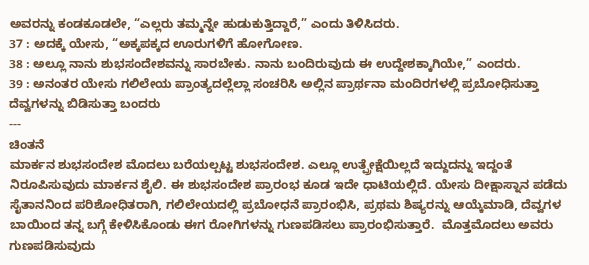ಅವರನ್ನು ಕಂಡಕೂಡಲೇ, “ಎಲ್ಲರು ತಮ್ಮನ್ನೇ ಹುಡುಕುತ್ತಿದ್ದಾರೆ,” ಎಂದು ತಿಳಿಸಿದರು.
37 : ಅದಕ್ಕೆ ಯೇಸು, “ಅಕ್ಕಪಕ್ಕದ ಊರುಗಳಿಗೆ ಹೋಗೋಣ.
38 : ಅಲ್ಲೂ ನಾನು ಶುಭಸಂದೇಶವನ್ನು ಸಾರಬೇಕು. ನಾನು ಬಂದಿರುವುದು ಈ ಉದ್ದೇಶಕ್ಕಾಗಿಯೇ,” ಎಂದರು.
39 : ಅನಂತರ ಯೇಸು ಗಲಿಲೇಯ ಪ್ರಾಂತ್ಯದಲ್ಲೆಲ್ಲಾ ಸಂಚರಿಸಿ ಅಲ್ಲಿನ ಪ್ರಾರ್ಥನಾ ಮಂದಿರಗಳಲ್ಲಿ ಪ್ರಬೋಧಿಸುತ್ತಾ ದೆವ್ವಗಳನ್ನು ಬಿಡಿಸುತ್ತಾ ಬಂದರು
---
ಚಿಂತನೆ
ಮಾರ್ಕನ ಶುಭಸಂದೇಶ ಮೊದಲು ಬರೆಯಲ್ಪಟ್ಟ ಶುಭಸಂದೇಶ. ಎಲ್ಲೂ ಉತ್ಪ್ರೇಕ್ಷೆಯಿಲ್ಲದೆ ಇದ್ದುದನ್ನು ಇದ್ದಂತೆ ನಿರೂಪಿಸುವುದು ಮಾರ್ಕನ ಶೈಲಿ. ಈ ಶುಭಸಂದೇಶ ಪ್ರಾರಂಭ ಕೂಡ ಇದೇ ಧಾಟಿಯಲ್ಲಿದೆ. ಯೇಸು ದೀಕ್ಷಾಸ್ನಾನ ಪಡೆದು ಸೈತಾನನಿಂದ ಪರಿಶೋಧಿತರಾಗಿ, ಗಲಿಲೇಯದಲ್ಲಿ ಪ್ರಬೋಧನೆ ಪ್ರಾರಂಭಿಸಿ, ಪ್ರಥಮ ಶಿಷ್ಯರನ್ನು ಆಯ್ಕೆಮಾಡಿ, ದೆವ್ವಗಳ ಬಾಯಿಂದ ತನ್ನ ಬಗ್ಗೆ ಕೇಳಿಸಿಕೊಂಡು ಈಗ ರೋಗಿಗಳನ್ನು ಗುಣಪಡಿಸಲು ಪ್ರಾರಂಭಿಸುತ್ತಾರೆ.  ಮೊತ್ತಮೊದಲು ಅವರು ಗುಣಪಡಿಸುವುದು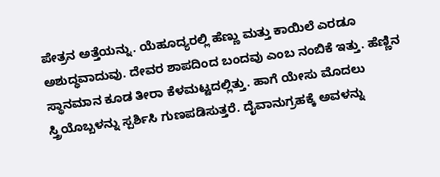ಪೇತ್ರನ ಅತ್ತೆಯನ್ನು. ಯೆಹೂದ್ಯರಲ್ಲಿ ಹೆಣ್ಣು ಮತ್ತು ಕಾಯಿಲೆ ಎರಡೂ ಅಶುದ್ಧವಾದುವು. ದೇವರ ಶಾಪದಿಂದ ಬಂದವು ಎಂಬ ನಂಬಿಕೆ ಇತ್ತು. ಹೆಣ್ಣಿನ ಸ್ಥಾನಮಾನ ಕೂಡ ತೀರಾ ಕೆಳಮಟ್ಟದಲ್ಲಿತ್ತು. ಹಾಗೆ ಯೇಸು ಮೊದಲು ಸ್ತ್ರಿಯೊಬ್ಬಳನ್ನು ಸ್ಪರ್ಶಿಸಿ ಗುಣಪಡಿಸುತ್ತರೆ. ದೈವಾನುಗ್ರಹಕ್ಕೆ ಅವಳನ್ನು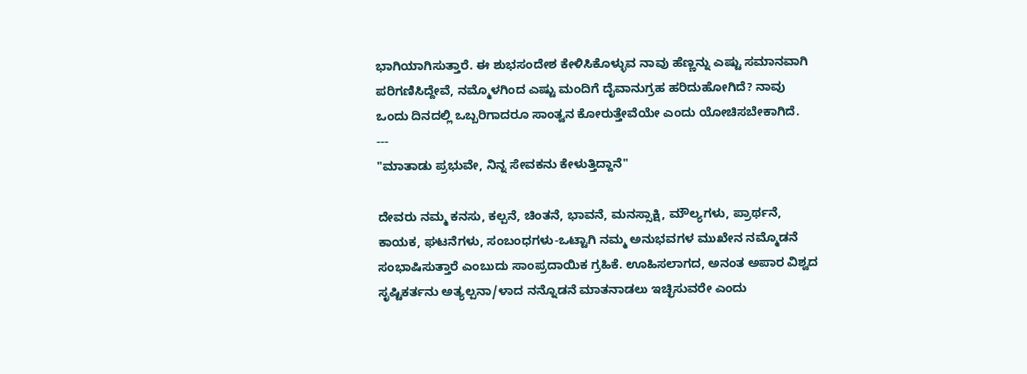ಭಾಗಿಯಾಗಿಸುತ್ತಾರೆ. ಈ ಶುಭಸಂದೇಶ ಕೇಳಿಸಿಕೊಳ್ಳುವ ನಾವು ಹೆಣ್ಣನ್ನು ಎಷ್ಟು ಸಮಾನವಾಗಿ ಪರಿಗಣಿಸಿದ್ದೇವೆ, ನಮ್ಮೊಳಗಿಂದ ಎಷ್ಟು ಮಂದಿಗೆ ದೈವಾನುಗ್ರಹ ಹರಿದುಹೋಗಿದೆ? ನಾವು ಒಂದು ದಿನದಲ್ಲಿ ಒಬ್ಬರಿಗಾದರೂ ಸಾಂತ್ವನ ಕೋರುತ್ತೇವೆಯೇ ಎಂದು ಯೋಚಿಸಬೇಕಾಗಿದೆ.
---
"ಮಾತಾಡು ಪ್ರಭುವೇ, ನಿನ್ನ ಸೇವಕನು ಕೇಳುತ್ತಿದ್ದಾನೆ"

ದೇವರು ನಮ್ಮ ಕನಸು, ಕಲ್ಪನೆ, ಚಿಂತನೆ, ಭಾವನೆ, ಮನಸ್ಸಾಕ್ಷಿ, ಮೌಲ್ಯಗಳು, ಪ್ರಾರ್ಥನೆ, ಕಾಯಕ, ಘಟನೆಗಳು, ಸಂಬಂಧಗಳು-ಒಟ್ಟಾಗಿ ನಮ್ಮ ಅನುಭವಗಳ ಮುಖೇನ ನಮ್ಮೊಡನೆ ಸಂಭಾಷಿಸುತ್ತಾರೆ ಎಂಬುದು ಸಾಂಪ್ರದಾಯಿಕ ಗ್ರಹಿಕೆ. ಊಹಿಸಲಾಗದ, ಅನಂತ ಅಪಾರ ವಿಶ್ವದ ಸೃಷ್ಟಿಕರ್ತನು ಅತ್ಯಲ್ಪನಾ/ಳಾದ ನನ್ನೊಡನೆ ಮಾತನಾಡಲು ಇಚ್ಛಿಸುವರೇ ಎಂದು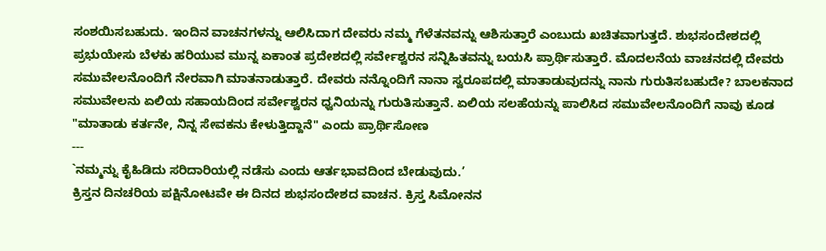ಸಂಶಯಿಸಬಹುದು. ಇಂದಿನ ವಾಚನಗಳನ್ನು ಆಲಿಸಿದಾಗ ದೇವರು ನಮ್ಮ ಗೆಳೆತನವನ್ನು ಆಶಿಸುತ್ತಾರೆ ಎಂಬುದು ಖಚಿತವಾಗುತ್ತದೆ. ಶುಭಸಂದೇಶದಲ್ಲಿ ಪ್ರಭುಯೇಸು ಬೆಳಕು ಹರಿಯುವ ಮುನ್ನ ಏಕಾಂತ ಪ್ರದೇಶದಲ್ಲಿ ಸರ್ವೇಶ್ವರನ ಸನ್ನಿಹಿತವನ್ನು ಬಯಸಿ ಪ್ರಾರ್ಥಿಸುತ್ತಾರೆ. ಮೊದಲನೆಯ ವಾಚನದಲ್ಲಿ ದೇವರು ಸಮುವೇಲನೊಂದಿಗೆ ನೇರವಾಗಿ ಮಾತನಾಡುತ್ತಾರೆ. ದೇವರು ನನ್ನೊಂದಿಗೆ ನಾನಾ ಸ್ವರೂಪದಲ್ಲಿ ಮಾತಾಡುವುದನ್ನು ನಾನು ಗುರುತಿಸಬಹುದೇ? ಬಾಲಕನಾದ ಸಮುವೇಲನು ಏಲಿಯ ಸಹಾಯದಿಂದ ಸರ್ವೇಶ್ವರನ ಧ್ವನಿಯನ್ನು ಗುರುತಿಸುತ್ತಾನೆ. ಏಲಿಯ ಸಲಹೆಯನ್ನು ಪಾಲಿಸಿದ ಸಮುವೇಲನೊಂದಿಗೆ ನಾವು ಕೂಡ "ಮಾತಾಡು ಕರ್ತನೇ, ನಿನ್ನ ಸೇವಕನು ಕೇಳುತ್ತಿದ್ದಾನೆ" ಎಂದು ಪ್ರಾರ್ಥಿಸೋಣ
---
`ನಮ್ಮನ್ನು ಕೈಹಿಡಿದು ಸರಿದಾರಿಯಲ್ಲಿ ನಡೆಸು ಎಂದು ಆರ್ತಭಾವದಿಂದ ಬೇಡುವುದು.’
ಕ್ರಿಸ್ತನ ದಿನಚರಿಯ ಪಕ್ಷಿನೋಟವೇ ಈ ದಿನದ ಶುಭಸಂದೇಶದ ವಾಚನ. ಕ್ರಿಸ್ತ ಸಿಮೋನನ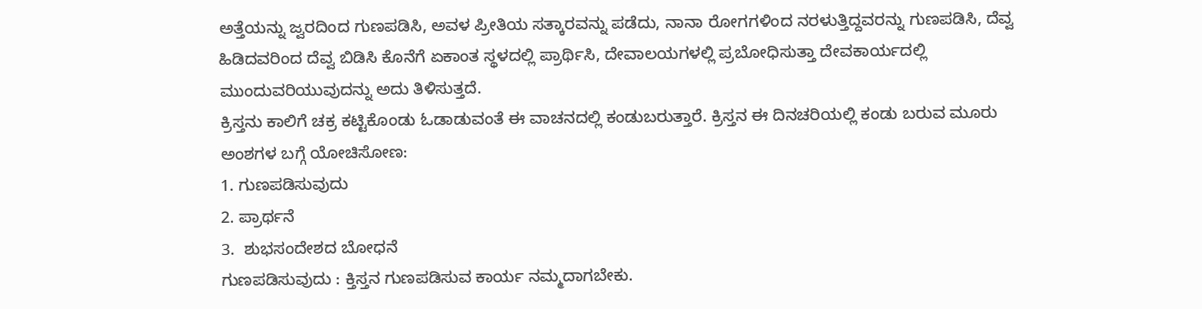ಅತ್ತೆಯನ್ನು ಜ್ವರದಿಂದ ಗುಣಪಡಿಸಿ, ಅವಳ ಪ್ರೀತಿಯ ಸತ್ಕಾರವನ್ನು ಪಡೆದು, ನಾನಾ ರೋಗಗಳಿಂದ ನರಳುತ್ತಿದ್ದವರನ್ನು ಗುಣಪಡಿಸಿ, ದೆವ್ವ ಹಿಡಿದವರಿಂದ ದೆವ್ವ ಬಿಡಿಸಿ ಕೊನೆಗೆ ಏಕಾಂತ ಸ್ಥಳದಲ್ಲಿ ಪ್ರಾರ್ಥಿಸಿ, ದೇವಾಲಯಗಳಲ್ಲಿ ಪ್ರಬೋಧಿಸುತ್ತಾ ದೇವಕಾರ್ಯದಲ್ಲಿ ಮುಂದುವರಿಯುವುದನ್ನು ಅದು ತಿಳಿಸುತ್ತದೆ.
ಕ್ರಿಸ್ತನು ಕಾಲಿಗೆ ಚಕ್ರ ಕಟ್ಟಿಕೊಂಡು ಓಡಾಡುವಂತೆ ಈ ವಾಚನದಲ್ಲಿ ಕಂಡುಬರುತ್ತಾರೆ. ಕ್ರಿಸ್ತನ ಈ ದಿನಚರಿಯಲ್ಲಿ ಕಂಡು ಬರುವ ಮೂರು ಅಂಶಗಳ ಬಗ್ಗೆ ಯೋಚಿಸೋಣ:
1. ಗುಣಪಡಿಸುವುದು
2. ಪ್ರಾರ್ಥನೆ
3.  ಶುಭಸಂದೇಶದ ಬೋಧನೆ
ಗುಣಪಡಿಸುವುದು : ಕ್ತಿಸ್ತನ ಗುಣಪಡಿಸುವ ಕಾರ್ಯ ನಮ್ಮದಾಗಬೇಕು.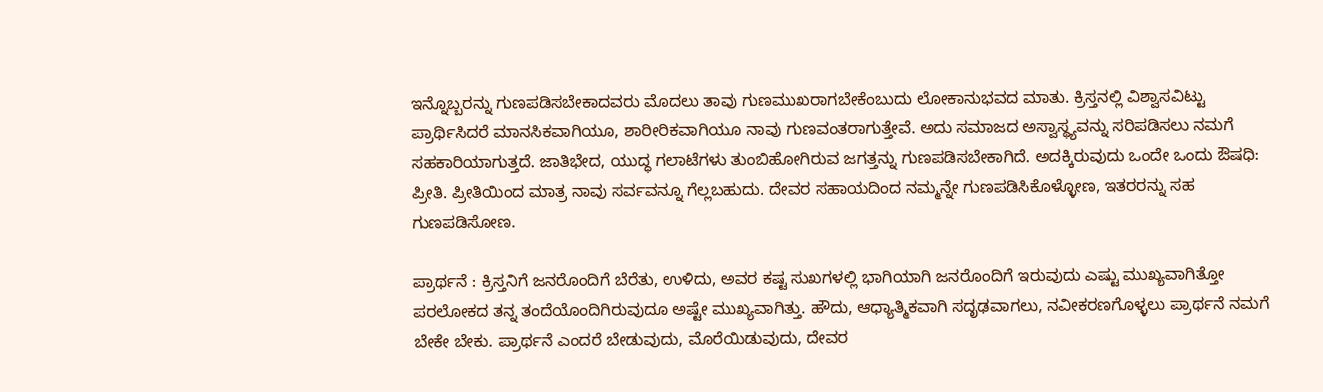ಇನ್ನೊಬ್ಬರನ್ನು ಗುಣಪಡಿಸಬೇಕಾದವರು ಮೊದಲು ತಾವು ಗುಣಮುಖರಾಗಬೇಕೆಂಬುದು ಲೋಕಾನುಭವದ ಮಾತು. ಕ್ರಿಸ್ತನಲ್ಲಿ ವಿಶ್ವಾಸವಿಟ್ಟು ಪ್ರಾರ್ಥಿಸಿದರೆ ಮಾನಸಿಕವಾಗಿಯೂ, ಶಾರೀರಿಕವಾಗಿಯೂ ನಾವು ಗುಣವಂತರಾಗುತ್ತೇವೆ. ಅದು ಸಮಾಜದ ಅಸ್ವಾಸ್ಥ್ಯವನ್ನು ಸರಿಪಡಿಸಲು ನಮಗೆ ಸಹಕಾರಿಯಾಗುತ್ತದೆ. ಜಾತಿಭೇದ, ಯುದ್ಧ ಗಲಾಟೆಗಳು ತುಂಬಿಹೋಗಿರುವ ಜಗತ್ತನ್ನು ಗುಣಪಡಿಸಬೇಕಾಗಿದೆ. ಅದಕ್ಕಿರುವುದು ಒಂದೇ ಒಂದು ಔಷಧಿ: ಪ್ರೀತಿ. ಪ್ರೀತಿಯಿಂದ ಮಾತ್ರ ನಾವು ಸರ್ವವನ್ನೂ ಗೆಲ್ಲಬಹುದು. ದೇವರ ಸಹಾಯದಿಂದ ನಮ್ಮನ್ನೇ ಗುಣಪಡಿಸಿಕೊಳ್ಳೋಣ, ಇತರರನ್ನು ಸಹ ಗುಣಪಡಿಸೋಣ.

ಪ್ರಾರ್ಥನೆ : ಕ್ರಿಸ್ತನಿಗೆ ಜನರೊಂದಿಗೆ ಬೆರೆತು, ಉಳಿದು, ಅವರ ಕಷ್ಟ ಸುಖಗಳಲ್ಲಿ ಭಾಗಿಯಾಗಿ ಜನರೊಂದಿಗೆ ಇರುವುದು ಎಷ್ಟು ಮುಖ್ಯವಾಗಿತ್ತೋ ಪರಲೋಕದ ತನ್ನ ತಂದೆಯೊಂದಿಗಿರುವುದೂ ಅಷ್ಟೇ ಮುಖ್ಯವಾಗಿತ್ತು. ಹೌದು, ಆಧ್ಯಾತ್ಮಿಕವಾಗಿ ಸದೃಢವಾಗಲು, ನವೀಕರಣಗೊಳ್ಳಲು ಪ್ರಾರ್ಥನೆ ನಮಗೆ ಬೇಕೇ ಬೇಕು. ಪ್ರಾರ್ಥನೆ ಎಂದರೆ ಬೇಡುವುದು, ಮೊರೆಯಿಡುವುದು, ದೇವರ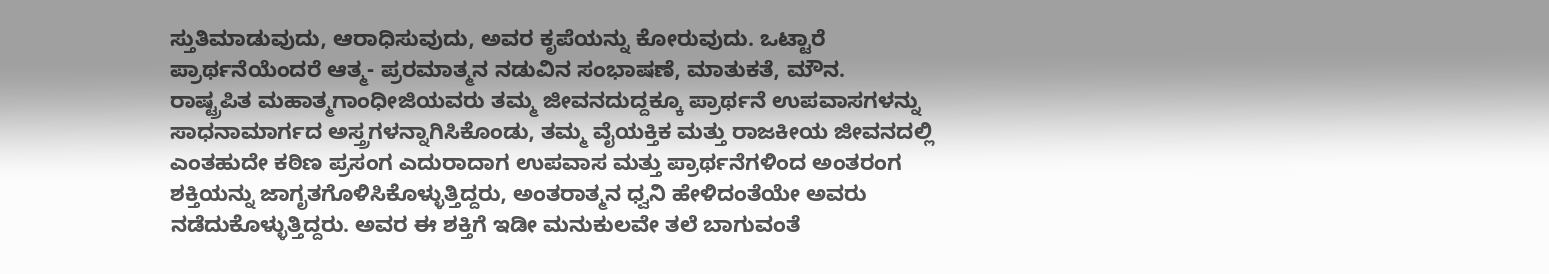ಸ್ತುತಿಮಾಡುವುದು, ಆರಾಧಿಸುವುದು, ಅವರ ಕೃಪೆಯನ್ನು ಕೋರುವುದು. ಒಟ್ಟಾರೆ ಪ್ರಾರ್ಥನೆಯೆಂದರೆ ಆತ್ಮ- ಪ್ರರಮಾತ್ಮನ ನಡುವಿನ ಸಂಭಾಷಣೆ, ಮಾತುಕತೆ, ಮೌನ.
ರಾಷ್ಟ್ರಪಿತ ಮಹಾತ್ಮಗಾಂಧೀಜಿಯವರು ತಮ್ಮ ಜೀವನದುದ್ದಕ್ಕೂ ಪ್ರಾರ್ಥನೆ ಉಪವಾಸಗಳನ್ನು ಸಾಧನಾಮಾರ್ಗದ ಅಸ್ತ್ರಗಳನ್ನಾಗಿಸಿಕೊಂಡು, ತಮ್ಮ ವೈಯಕ್ತಿಕ ಮತ್ತು ರಾಜಕೀಯ ಜೀವನದಲ್ಲಿ ಎಂತಹುದೇ ಕಠಿಣ ಪ್ರಸಂಗ ಎದುರಾದಾಗ ಉಪವಾಸ ಮತ್ತು ಪ್ರಾರ್ಥನೆಗಳಿಂದ ಅಂತರಂಗ ಶಕ್ತಿಯನ್ನು ಜಾಗೃತಗೊಳಿಸಿಕೊಳ್ಳುತ್ತಿದ್ದರು, ಅಂತರಾತ್ಮನ ಧ್ವನಿ ಹೇಳಿದಂತೆಯೇ ಅವರು ನಡೆದುಕೊಳ್ಳುತ್ತಿದ್ದರು. ಅವರ ಈ ಶಕ್ತಿಗೆ ಇಡೀ ಮನುಕುಲವೇ ತಲೆ ಬಾಗುವಂತೆ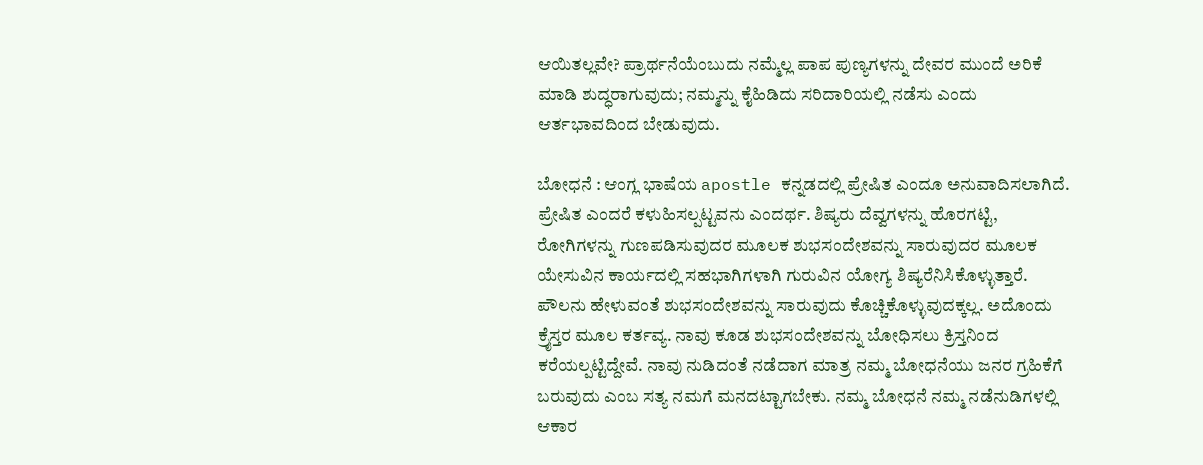ಆಯಿತಲ್ಲವೇ? ಪ್ರಾರ್ಥನೆಯೆಂಬುದು ನಮ್ಮೆಲ್ಲ ಪಾಪ ಪುಣ್ಯಗಳನ್ನು ದೇವರ ಮುಂದೆ ಅರಿಕೆ ಮಾಡಿ ಶುದ್ಧರಾಗುವುದು; ನಮ್ಮನ್ನು ಕೈಹಿಡಿದು ಸರಿದಾರಿಯಲ್ಲಿ ನಡೆಸು ಎಂದು ಆರ್ತಭಾವದಿಂದ ಬೇಡುವುದು.

ಬೋಧನೆ : ಆಂಗ್ಲ ಭಾಷೆಯ apostle ಕನ್ನಡದಲ್ಲಿ ಪ್ರೇಷಿತ ಎಂದೂ ಅನುವಾದಿಸಲಾಗಿದೆ. ಪ್ರೇಷಿತ ಎಂದರೆ ಕಳುಹಿಸಲ್ಪಟ್ಟವನು ಎಂದರ್ಥ. ಶಿಷ್ಯರು ದೆವ್ವಗಳನ್ನು ಹೊರಗಟ್ಟಿ, ರೋಗಿಗಳನ್ನು ಗುಣಪಡಿಸುವುದರ ಮೂಲಕ ಶುಭಸಂದೇಶವನ್ನು ಸಾರುವುದರ ಮೂಲಕ ಯೇಸುವಿನ ಕಾರ್ಯದಲ್ಲಿ ಸಹಭಾಗಿಗಳಾಗಿ ಗುರುವಿನ ಯೋಗ್ಯ ಶಿಷ್ಯರೆನಿಸಿಕೊಳ್ಳುತ್ತಾರೆ. ಪೌಲನು ಹೇಳುವಂತೆ ಶುಭಸಂದೇಶವನ್ನು ಸಾರುವುದು ಕೊಚ್ಚಿಕೊಳ್ಳುವುದಕ್ಕಲ್ಲ. ಅದೊಂದು ಕ್ರೈಸ್ತರ ಮೂಲ ಕರ್ತವ್ಯ. ನಾವು ಕೂಡ ಶುಭಸಂದೇಶವನ್ನು ಬೋಧಿಸಲು ಕ್ರಿಸ್ತನಿಂದ ಕರೆಯಲ್ಪಟ್ಟಿದ್ದೇವೆ. ನಾವು ನುಡಿದಂತೆ ನಡೆದಾಗ ಮಾತ್ರ ನಮ್ಮ ಬೋಧನೆಯು ಜನರ ಗ್ರಹಿಕೆಗೆ ಬರುವುದು ಎಂಬ ಸತ್ಯ ನಮಗೆ ಮನದಟ್ಟಾಗಬೇಕು. ನಮ್ಮ ಬೋಧನೆ ನಮ್ಮ ನಡೆನುಡಿಗಳಲ್ಲಿ ಆಕಾರ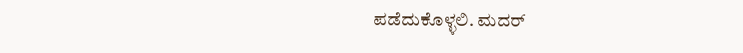ಪಡೆದುಕೊಳ್ಳಲಿ. ಮದರ್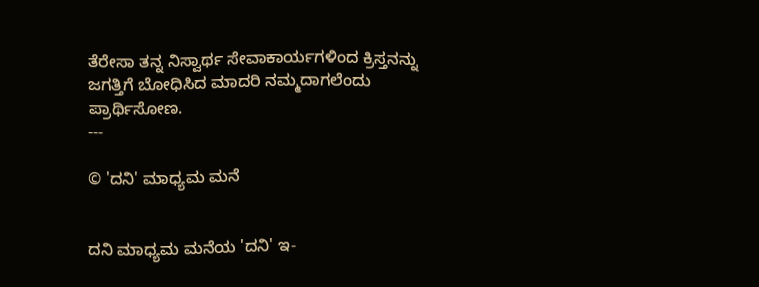ತೆರೇಸಾ ತನ್ನ ನಿಸ್ವಾರ್ಥ ಸೇವಾಕಾರ್ಯಗಳಿಂದ ಕ್ರಿಸ್ತನನ್ನು ಜಗತ್ತಿಗೆ ಬೋಧಿಸಿದ ಮಾದರಿ ನಮ್ಮದಾಗಲೆಂದು ಪ್ರಾರ್ಥಿಸೋಣ.
---

© 'ದನಿ' ಮಾಧ್ಯಮ ಮನೆ


ದನಿ ಮಾಧ್ಯಮ ಮನೆಯ 'ದನಿ' ಇ-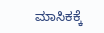ಮಾಸಿಕಕ್ಕೆ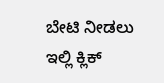ಬೇಟಿ ನೀಡಲು ಇಲ್ಲಿ ಕ್ಲಿಕ್‌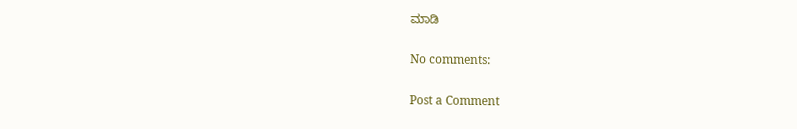ಮಾಡಿ

No comments:

Post a Comment